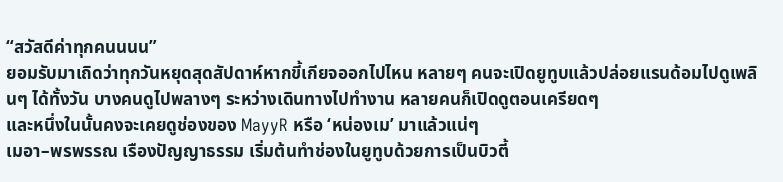“สวัสดีค่าทุกคนนนน”
ยอมรับมาเถิดว่าทุกวันหยุดสุดสัปดาห์หากขี้เกียจออกไปไหน หลายๆ คนจะเปิดยูทูบแล้วปล่อยแรนด้อมไปดูเพลินๆ ได้ทั้งวัน บางคนดูไปพลางๆ ระหว่างเดินทางไปทำงาน หลายคนก็เปิดดูตอนเครียดๆ
และหนึ่งในนั้นคงจะเคยดูช่องของ MayyR หรือ ‘หน่องเม’ มาแล้วแน่ๆ
เมอา–พรพรรณ เรืองปัญญาธรรม เริ่มต้นทำช่องในยูทูบด้วยการเป็นบิวตี้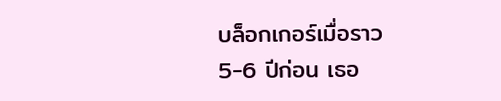บล็อกเกอร์เมื่อราว 5-6 ปีก่อน เธอ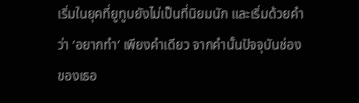เริ่มในยุคที่ยูทูบยังไม่เป็นที่นิยมนัก และเริ่มด้วยคำว่า ‘อยากทำ’ เพียงคำเดียว จากคำนั้นปัจจุบันช่องของเธอ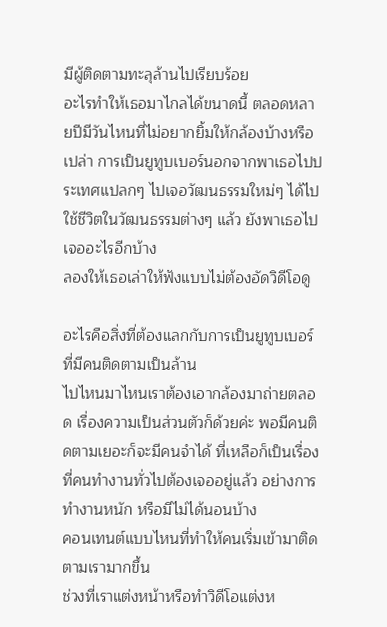มีผู้ติดตามทะลุล้านไปเรียบร้อย
อะไรทำให้เธอมาไกลได้ขนาดนี้ ตลอดหลายปีมีวันไหนที่ไม่อยากยิ้มให้กล้องบ้างหรือเปล่า การเป็นยูทูบเบอร์นอกจากพาเธอไปประเทศแปลกๆ ไปเจอวัฒนธรรมใหม่ๆ ได้ไปใช้ชีวิตในวัฒนธรรมต่างๆ แล้ว ยังพาเธอไปเจออะไรอีกบ้าง
ลองให้เธอเล่าให้ฟังแบบไม่ต้องอัดวิดีโอดู

อะไรคือสิ่งที่ต้องแลกกับการเป็นยูทูบเบอร์ที่มีคนติดตามเป็นล้าน
ไปไหนมาไหนเราต้องเอากล้องมาถ่ายตลอด เรื่องความเป็นส่วนตัวก็ด้วยค่ะ พอมีคนติดตามเยอะก็จะมีคนจำได้ ที่เหลือก็เป็นเรื่องที่คนทำงานทั่วไปต้องเจออยู่แล้ว อย่างการทำงานหนัก หรือมีไม่ได้นอนบ้าง
คอนเทนต์แบบไหนที่ทำให้คนเริ่มเข้ามาติดตามเรามากขึ้น
ช่วงที่เราแต่งหน้าหรือทำวิดีโอแต่งห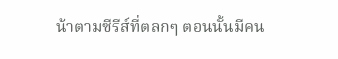น้าตามซีรีส์ที่ตลกๆ ตอนนั้นมีคน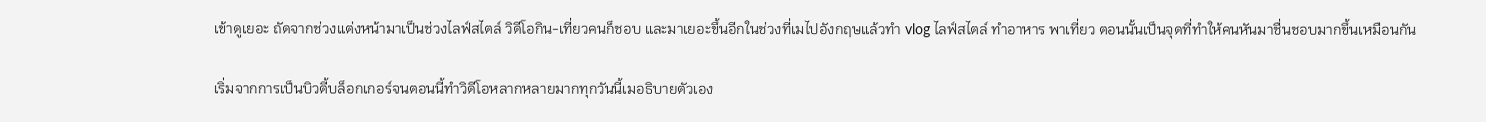เข้าดูเยอะ ถัดจากช่วงแต่งหน้ามาเป็นช่วงไลฟ์สไตล์ วิดีโอกิน-เที่ยวคนก็ชอบ และมาเยอะขึ้นอีกในช่วงที่เมไปอังกฤษแล้วทำ vlog ไลฟ์สไตล์ ทำอาหาร พาเที่ยว ตอนนั้นเป็นจุดที่ทำให้คนหันมาชื่นชอบมากขึ้นเหมือนกัน

เริ่มจากการเป็นบิวตี้บล็อกเกอร์จนตอนนี้ทำวิดีโอหลากหลายมากทุกวันนี้เมอธิบายตัวเอง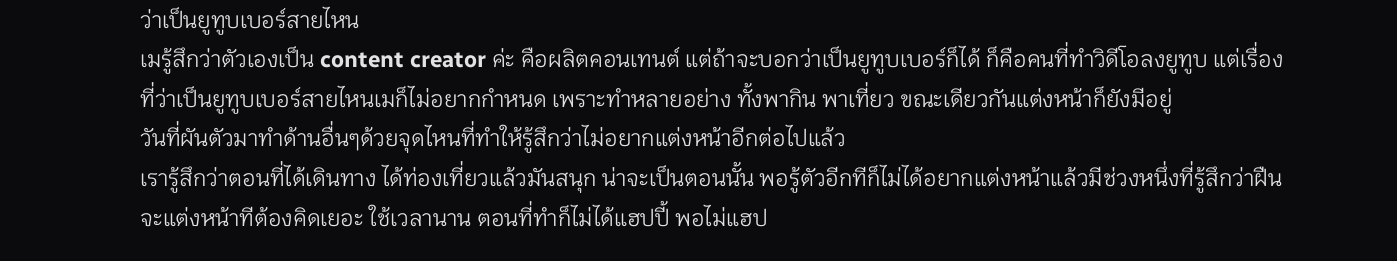ว่าเป็นยูทูบเบอร์สายไหน
เมรู้สึกว่าตัวเองเป็น content creator ค่ะ คือผลิตคอนเทนต์ แต่ถ้าจะบอกว่าเป็นยูทูบเบอร์ก็ได้ ก็คือคนที่ทำวิดีโอลงยูทูบ แต่เรื่องที่ว่าเป็นยูทูบเบอร์สายไหนเมก็ไม่อยากกำหนด เพราะทำหลายอย่าง ทั้งพากิน พาเที่ยว ขณะเดียวกันแต่งหน้าก็ยังมีอยู่
วันที่ผันตัวมาทำด้านอื่นๆด้วยจุดไหนที่ทำให้รู้สึกว่าไม่อยากแต่งหน้าอีกต่อไปแล้ว
เรารู้สึกว่าตอนที่ได้เดินทาง ได้ท่องเที่ยวแล้วมันสนุก น่าจะเป็นตอนนั้น พอรู้ตัวอีกทีก็ไม่ได้อยากแต่งหน้าแล้วมีช่วงหนึ่งที่รู้สึกว่าฝืน จะแต่งหน้าทีต้องคิดเยอะ ใช้เวลานาน ตอนที่ทำก็ไม่ได้แฮปปี้ พอไม่แฮป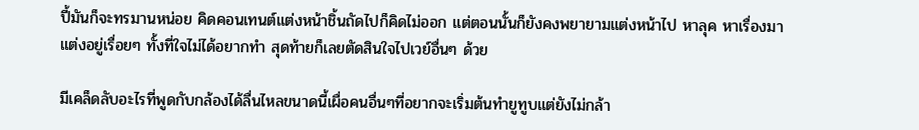ปี้มันก็จะทรมานหน่อย คิดคอนเทนต์แต่งหน้าชิ้นถัดไปก็คิดไม่ออก แต่ตอนนั้นก็ยังคงพยายามแต่งหน้าไป หาลุค หาเรื่องมาแต่งอยู่เรื่อยๆ ทั้งที่ใจไม่ได้อยากทำ สุดท้ายก็เลยตัดสินใจไปเวย์อื่นๆ ด้วย

มีเคล็ดลับอะไรที่พูดกับกล้องได้ลื่นไหลขนาดนี้เผื่อคนอื่นๆที่อยากจะเริ่มต้นทำยูทูบแต่ยังไม่กล้า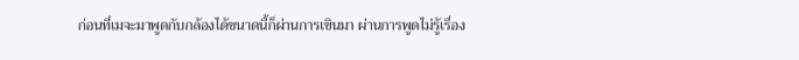ก่อนที่เมจะมาพูดกับกล้องได้ขนาดนี้ก็ผ่านการเขินมา ผ่านการพูดไม่รู้เรื่อง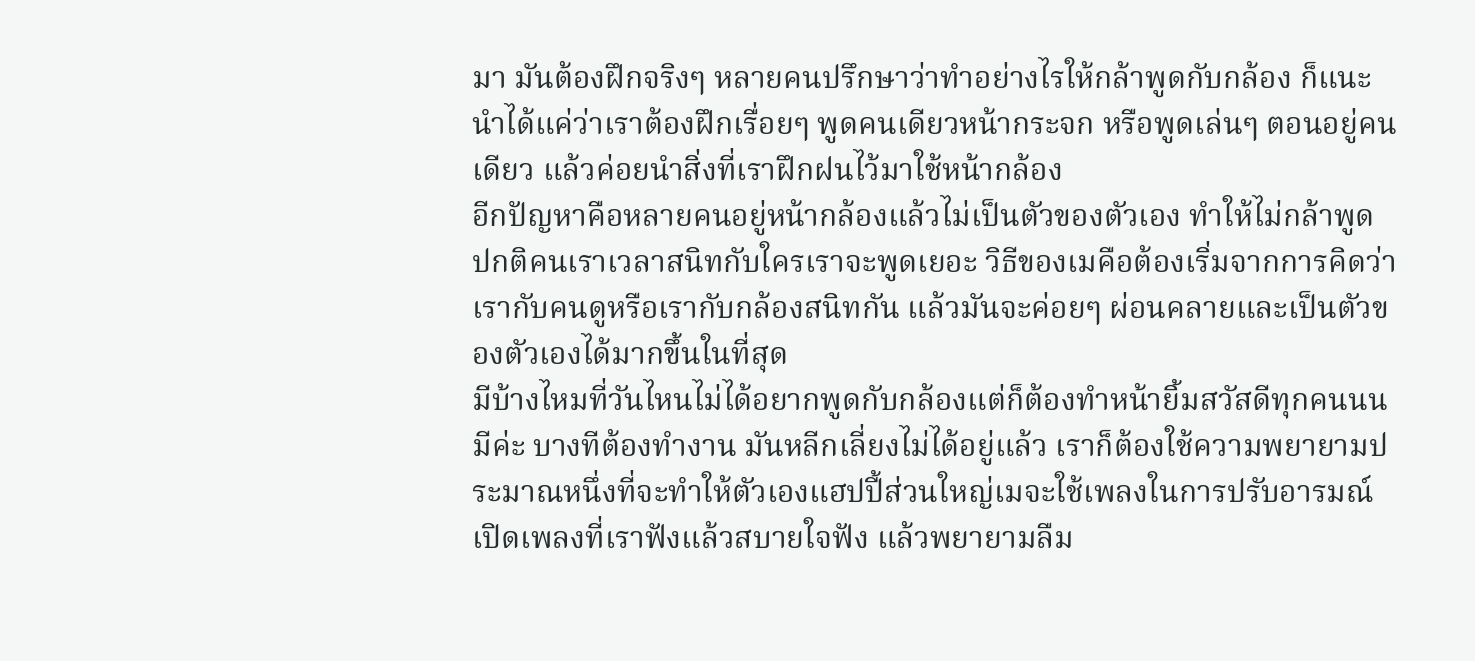มา มันต้องฝึกจริงๆ หลายคนปรึกษาว่าทำอย่างไรให้กล้าพูดกับกล้อง ก็แนะนำได้แค่ว่าเราต้องฝึกเรื่อยๆ พูดคนเดียวหน้ากระจก หรือพูดเล่นๆ ตอนอยู่คนเดียว แล้วค่อยนำสิ่งที่เราฝึกฝนไว้มาใช้หน้ากล้อง
อีกปัญหาคือหลายคนอยู่หน้ากล้องแล้วไม่เป็นตัวของตัวเอง ทำให้ไม่กล้าพูด ปกติคนเราเวลาสนิทกับใครเราจะพูดเยอะ วิธีของเมคือต้องเริ่มจากการคิดว่า เรากับคนดูหรือเรากับกล้องสนิทกัน แล้วมันจะค่อยๆ ผ่อนคลายและเป็นตัวของตัวเองได้มากขึ้นในที่สุด
มีบ้างไหมที่วันไหนไม่ได้อยากพูดกับกล้องแต่ก็ต้องทำหน้ายิ้มสวัสดีทุกคนนน
มีค่ะ บางทีต้องทำงาน มันหลีกเลี่ยงไม่ได้อยู่แล้ว เราก็ต้องใช้ความพยายามประมาณหนึ่งที่จะทำให้ตัวเองแฮปปี้ส่วนใหญ่เมจะใช้เพลงในการปรับอารมณ์ เปิดเพลงที่เราฟังแล้วสบายใจฟัง แล้วพยายามลืม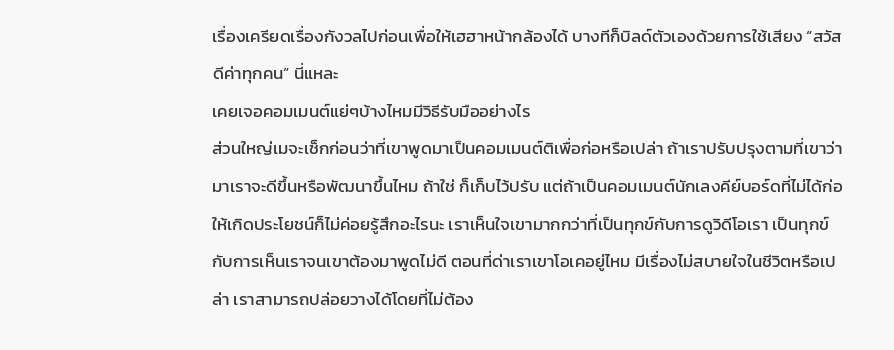เรื่องเครียดเรื่องกังวลไปก่อนเพื่อให้เฮฮาหน้ากล้องได้ บางทีก็บิลด์ตัวเองด้วยการใช้เสียง “สวัสดีค่าทุกคน” นี่แหละ
เคยเจอคอมเมนต์แย่ๆบ้างไหมมีวิธีรับมืออย่างไร
ส่วนใหญ่เมจะเช็กก่อนว่าที่เขาพูดมาเป็นคอมเมนต์ติเพื่อก่อหรือเปล่า ถ้าเราปรับปรุงตามที่เขาว่ามาเราจะดีขึ้นหรือพัฒนาขึ้นไหม ถ้าใช่ ก็เก็บไว้ปรับ แต่ถ้าเป็นคอมเมนต์นักเลงคีย์บอร์ดที่ไม่ได้ก่อให้เกิดประโยชน์ก็ไม่ค่อยรู้สึกอะไรนะ เราเห็นใจเขามากกว่าที่เป็นทุกข์กับการดูวิดีโอเรา เป็นทุกข์กับการเห็นเราจนเขาต้องมาพูดไม่ดี ตอนที่ด่าเราเขาโอเคอยู่ไหม มีเรื่องไม่สบายใจในชีวิตหรือเปล่า เราสามารถปล่อยวางได้โดยที่ไม่ต้อง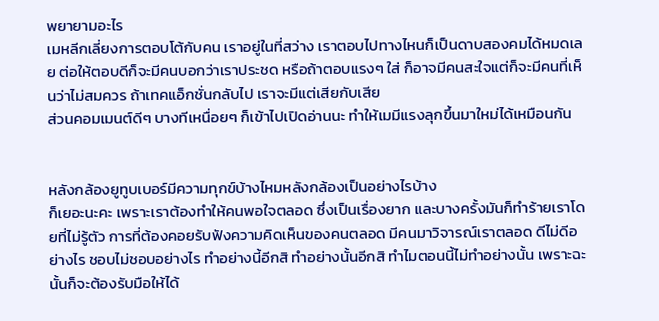พยายามอะไร
เมหลีกเลี่ยงการตอบโต้กับคน เราอยู่ในที่สว่าง เราตอบไปทางไหนก็เป็นดาบสองคมได้หมดเลย ต่อให้ตอบดีก็จะมีคนบอกว่าเราประชด หรือถ้าตอบแรงๆ ใส่ ก็อาจมีคนสะใจแต่ก็จะมีคนที่เห็นว่าไม่สมควร ถ้าเทคแอ็กชั่นกลับไป เราจะมีแต่เสียกับเสีย
ส่วนคอมเมนต์ดีๆ บางทีเหนื่อยๆ ก็เข้าไปเปิดอ่านนะ ทำให้เมมีแรงลุกขึ้นมาใหม่ได้เหมือนกัน


หลังกล้องยูทูบเบอร์มีความทุกข์บ้างไหมหลังกล้องเป็นอย่างไรบ้าง
ก็เยอะนะคะ เพราะเราต้องทำให้คนพอใจตลอด ซึ่งเป็นเรื่องยาก และบางครั้งมันก็ทำร้ายเราโดยที่ไม่รู้ตัว การที่ต้องคอยรับฟังความคิดเห็นของคนตลอด มีคนมาวิจารณ์เราตลอด ดีไม่ดีอย่างไร ชอบไม่ชอบอย่างไร ทำอย่างนี้อีกสิ ทำอย่างนั้นอีกสิ ทำไมตอนนี้ไม่ทำอย่างนั้น เพราะฉะนั้นก็จะต้องรับมือให้ได้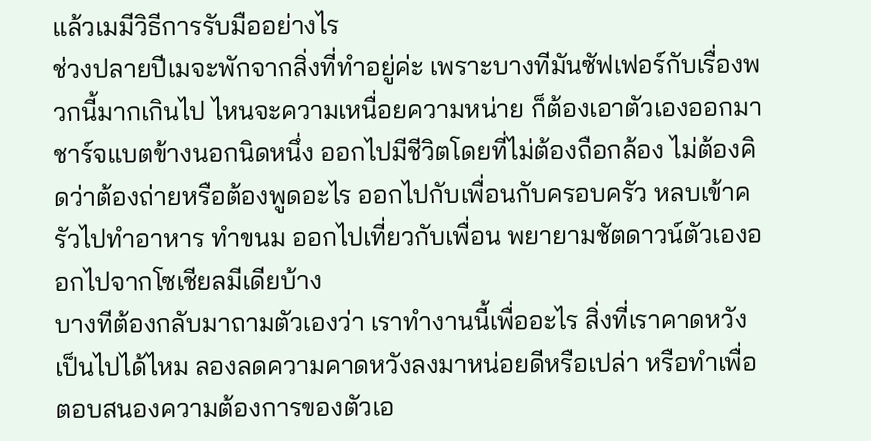แล้วเมมีวิธีการรับมืออย่างไร
ช่วงปลายปีเมจะพักจากสิ่งที่ทำอยู่ค่ะ เพราะบางทีมันซัฟเฟอร์กับเรื่องพวกนี้มากเกินไป ไหนจะความเหนื่อยความหน่าย ก็ต้องเอาตัวเองออกมาชาร์จแบตข้างนอกนิดหนึ่ง ออกไปมีชีวิตโดยที่ไม่ต้องถือกล้อง ไม่ต้องคิดว่าต้องถ่ายหรือต้องพูดอะไร ออกไปกับเพื่อนกับครอบครัว หลบเข้าครัวไปทำอาหาร ทำขนม ออกไปเที่ยวกับเพื่อน พยายามชัตดาวน์ตัวเองออกไปจากโซเชียลมีเดียบ้าง
บางทีต้องกลับมาถามตัวเองว่า เราทำงานนี้เพื่ออะไร สิ่งที่เราคาดหวังเป็นไปได้ไหม ลองลดความคาดหวังลงมาหน่อยดีหรือเปล่า หรือทำเพื่อตอบสนองความต้องการของตัวเอ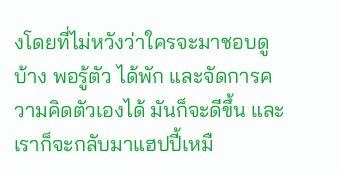งโดยที่ไม่หวังว่าใครจะมาชอบดูบ้าง พอรู้ตัว ได้พัก และจัดการความคิดตัวเองได้ มันก็จะดีขึ้น และเราก็จะกลับมาแฮปปี้เหมื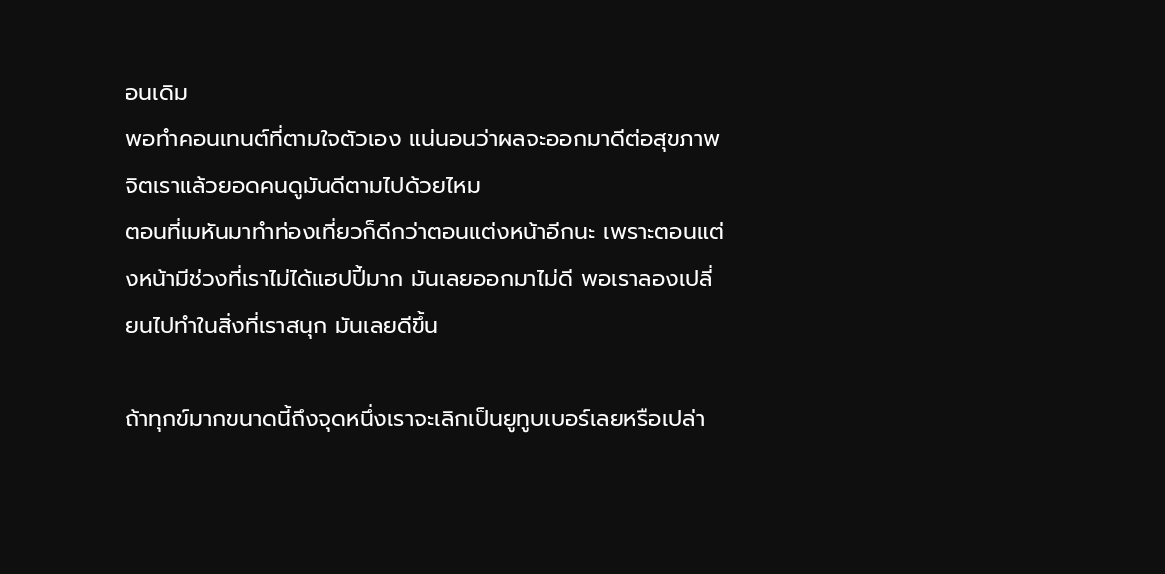อนเดิม
พอทำคอนเทนต์ที่ตามใจตัวเอง แน่นอนว่าผลจะออกมาดีต่อสุขภาพจิตเราแล้วยอดคนดูมันดีตามไปด้วยไหม
ตอนที่เมหันมาทำท่องเที่ยวก็ดีกว่าตอนแต่งหน้าอีกนะ เพราะตอนแต่งหน้ามีช่วงที่เราไม่ได้แฮปปี้มาก มันเลยออกมาไม่ดี พอเราลองเปลี่ยนไปทำในสิ่งที่เราสนุก มันเลยดีขึ้น

ถ้าทุกข์มากขนาดนี้ถึงจุดหนึ่งเราจะเลิกเป็นยูทูบเบอร์เลยหรือเปล่า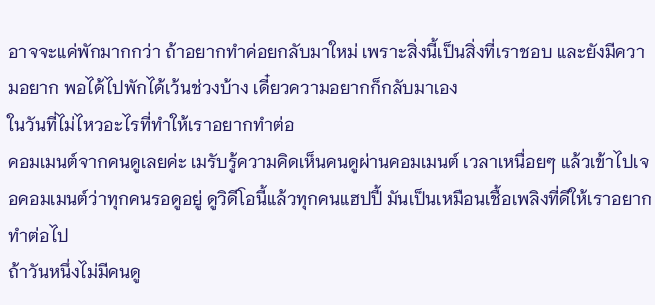อาจจะแค่พักมากกว่า ถ้าอยากทำค่อยกลับมาใหม่ เพราะสิ่งนี้เป็นสิ่งที่เราชอบ และยังมีความอยาก พอได้ไปพักได้เว้นช่วงบ้าง เดี๋ยวความอยากก็กลับมาเอง
ในวันที่ไม่ไหวอะไรที่ทำให้เราอยากทำต่อ
คอมเมนต์จากคนดูเลยค่ะ เมรับรู้ความคิดเห็นคนดูผ่านคอมเมนต์ เวลาเหนื่อยๆ แล้วเข้าไปเจอคอมเมนต์ว่าทุกคนรอดูอยู่ ดูวิดีโอนี้แล้วทุกคนแฮปปี้ มันเป็นเหมือนเชื้อเพลิงที่ดีให้เราอยากทำต่อไป
ถ้าวันหนึ่งไม่มีคนดู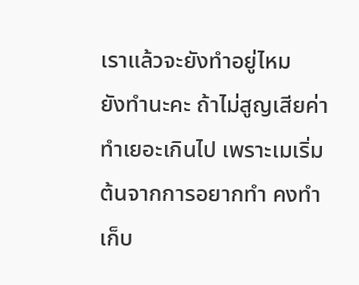เราแล้วจะยังทำอยู่ไหม
ยังทำนะคะ ถ้าไม่สูญเสียค่าทำเยอะเกินไป เพราะเมเริ่มต้นจากการอยากทำ คงทำเก็บ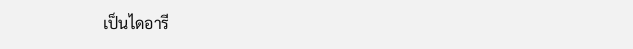เป็นไดอารี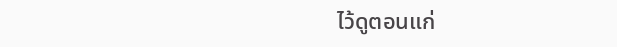ไว้ดูตอนแก่